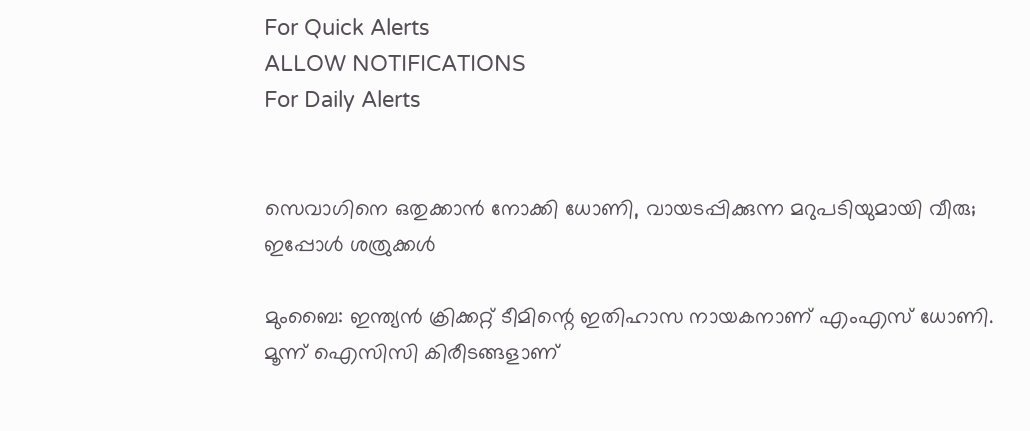For Quick Alerts
ALLOW NOTIFICATIONS
For Daily Alerts


സെവാഗിനെ ഒതുക്കാന്‍ നോക്കി ധോണി, വായടപ്പിക്കുന്ന മറുപടിയുമായി വീരു; ഇപ്പോള്‍ ശത്രുക്കള്‍

മുംബൈ: ഇന്ത്യന്‍ ക്രിക്കറ്റ് ടീമിന്റെ ഇതിഹാസ നായകനാണ് എംഎസ് ധോണി. മൂന്ന് ഐസിസി കിരീടങ്ങളാണ്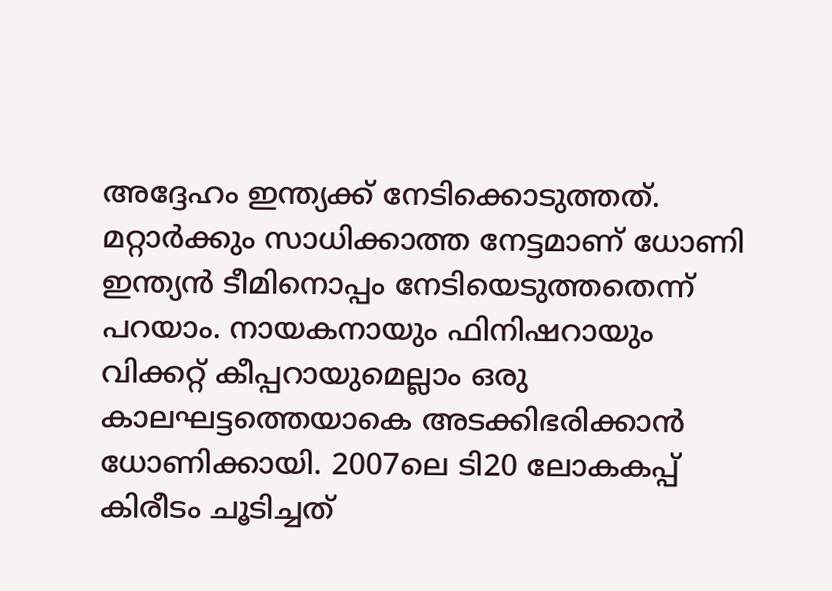അദ്ദേഹം ഇന്ത്യക്ക് നേടിക്കൊടുത്തത്. മറ്റാര്‍ക്കും സാധിക്കാത്ത നേട്ടമാണ് ധോണി ഇന്ത്യന്‍ ടീമിനൊപ്പം നേടിയെടുത്തതെന്ന് പറയാം. നായകനായും ഫിനിഷറായും വിക്കറ്റ് കീപ്പറായുമെല്ലാം ഒരു കാലഘട്ടത്തെയാകെ അടക്കിഭരിക്കാന്‍ ധോണിക്കായി. 2007ലെ ടി20 ലോകകപ്പ് കിരീടം ചൂടിച്ചത്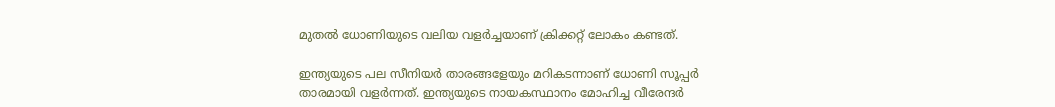മുതല്‍ ധോണിയുടെ വലിയ വളര്‍ച്ചയാണ് ക്രിക്കറ്റ് ലോകം കണ്ടത്.

ഇന്ത്യയുടെ പല സീനിയര്‍ താരങ്ങളേയും മറികടന്നാണ് ധോണി സൂപ്പര്‍ താരമായി വളര്‍ന്നത്. ഇന്ത്യയുടെ നായകസ്ഥാനം മോഹിച്ച വീരേന്ദര്‍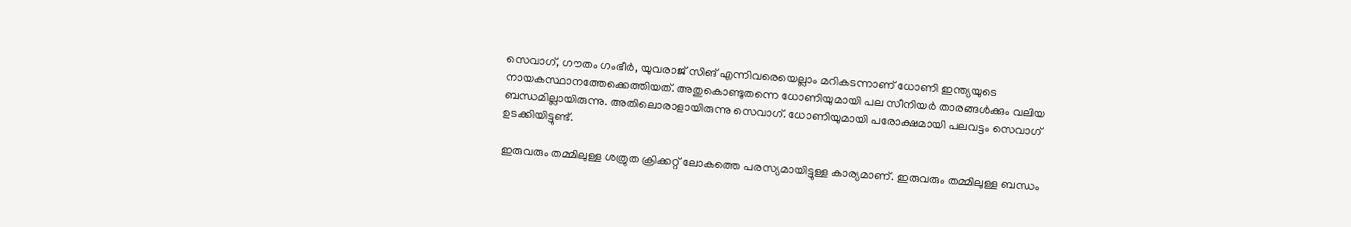സെവാഗ്, ഗൗതം ഗംഭീര്‍, യുവരാജ് സിങ് എന്നിവരെയെല്ലാം മറികടന്നാണ് ധോണി ഇന്ത്യയുടെ നായകസ്ഥാനത്തേക്കെത്തിയത്. അതുകൊണ്ടുതന്നെ ധോണിയുമായി പല സീനിയര്‍ താരങ്ങള്‍ക്കും വലിയ ബന്ധമില്ലായിരുന്നു. അതിലൊരാളായിരുന്നു സെവാഗ്. ധോണിയുമായി പരോക്ഷമായി പലവട്ടം സെവാഗ് ഉടക്കിയിട്ടുണ്ട്.

ഇരുവരും തമ്മിലുള്ള ശത്രുത ക്രിക്കറ്റ് ലോകത്തെ പരസ്യമായിട്ടുള്ള കാര്യമാണ്. ഇരുവരും തമ്മിലുള്ള ബന്ധം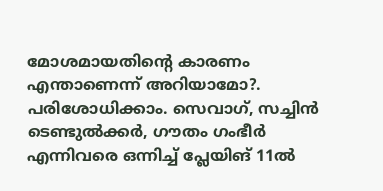മോശമായതിന്റെ കാരണം എന്താണെന്ന് അറിയാമോ?. പരിശോധിക്കാം. സെവാഗ്, സച്ചിന്‍ ടെണ്ടുല്‍ക്കര്‍, ഗൗതം ഗംഭീര്‍ എന്നിവരെ ഒന്നിച്ച് പ്ലേയിങ് 11ല്‍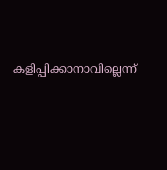കളിപ്പിക്കാനാവില്ലെന്ന്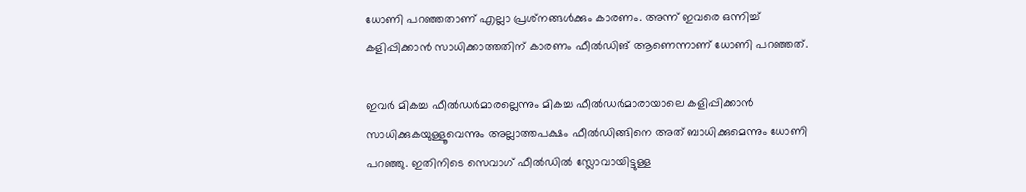ധോണി പറഞ്ഞതാണ് എല്ലാ പ്രശ്‌നങ്ങള്‍ക്കും കാരണം. അന്ന് ഇവരെ ഒന്നിച്ച് കളിപ്പിക്കാന്‍ സാധിക്കാത്തതിന് കാരണം ഫീല്‍ഡിങ് ആണെന്നാണ് ധോണി പറഞ്ഞത്.

ഇവര്‍ മികച്ച ഫീല്‍ഡര്‍മാരല്ലെന്നും മികച്ച ഫീല്‍ഡര്‍മാരായാലെ കളിപ്പിക്കാന്‍ സാധിക്കുകയുള്ളൂവെന്നും അല്ലാത്തപക്ഷം ഫീല്‍ഡിങ്ങിനെ അത് ബാധിക്കുമെന്നും ധോണി പറഞ്ഞു. ഇതിനിടെ സെവാഗ് ഫീല്‍ഡില്‍ സ്ലോവായിട്ടുള്ള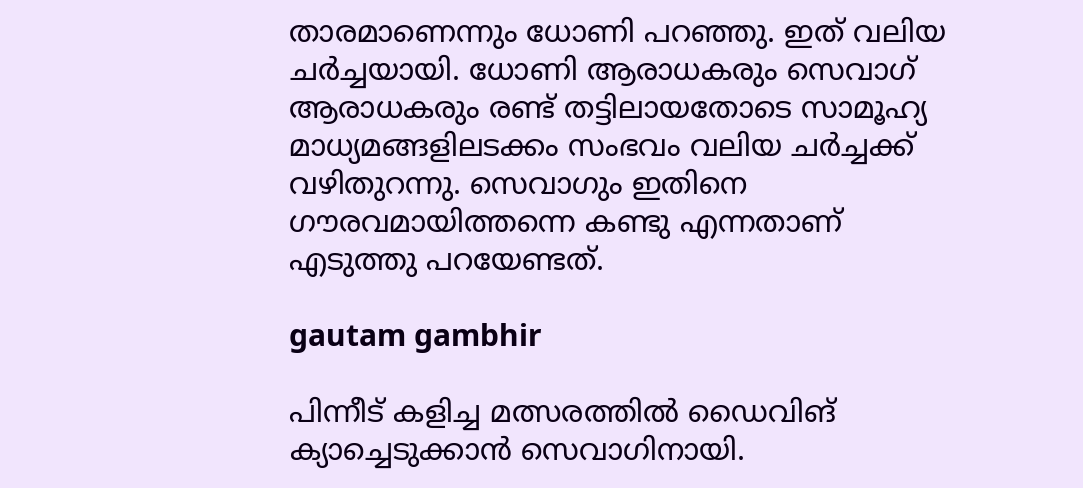താരമാണെന്നും ധോണി പറഞ്ഞു. ഇത് വലിയ ചര്‍ച്ചയായി. ധോണി ആരാധകരും സെവാഗ് ആരാധകരും രണ്ട് തട്ടിലായതോടെ സാമൂഹ്യ മാധ്യമങ്ങളിലടക്കം സംഭവം വലിയ ചര്‍ച്ചക്ക് വഴിതുറന്നു. സെവാഗും ഇതിനെ ഗൗരവമായിത്തന്നെ കണ്ടു എന്നതാണ് എടുത്തു പറയേണ്ടത്.

gautam gambhir

പിന്നീട് കളിച്ച മത്സരത്തില്‍ ഡൈവിങ് ക്യാച്ചെടുക്കാന്‍ സെവാഗിനായി.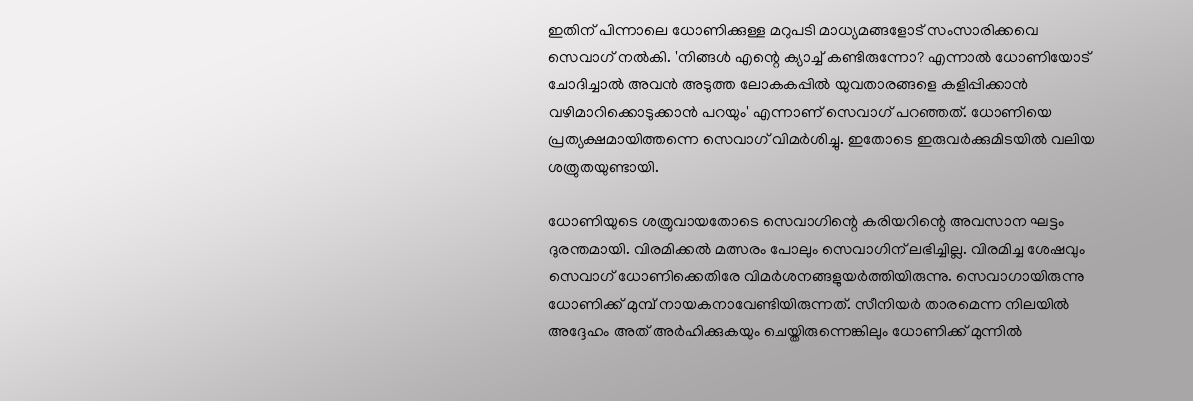ഇതിന് പിന്നാലെ ധോണിക്കുള്ള മറുപടി മാധ്യമങ്ങളോട് സംസാരിക്കവെ സെവാഗ് നല്‍കി. 'നിങ്ങള്‍ എന്റെ ക്യാച്ച് കണ്ടിരുന്നോ? എന്നാല്‍ ധോണിയോട് ചോദിച്ചാല്‍ അവന്‍ അടുത്ത ലോകകപ്പില്‍ യുവതാരങ്ങളെ കളിപ്പിക്കാന്‍ വഴിമാറിക്കൊടുക്കാന്‍ പറയും' എന്നാണ് സെവാഗ് പറഞ്ഞത്. ധോണിയെ പ്രത്യക്ഷമായിത്തന്നെ സെവാഗ് വിമര്‍ശിച്ചു. ഇതോടെ ഇരുവര്‍ക്കുമിടയില്‍ വലിയ ശത്രുതയുണ്ടായി.

ധോണിയുടെ ശത്രുവായതോടെ സെവാഗിന്റെ കരിയറിന്റെ അവസാന ഘട്ടം ദുരന്തമായി. വിരമിക്കല്‍ മത്സരം പോലും സെവാഗിന് ലഭിച്ചില്ല. വിരമിച്ച ശേഷവും സെവാഗ് ധോണിക്കെതിരേ വിമര്‍ശനങ്ങളുയര്‍ത്തിയിരുന്നു. സെവാഗായിരുന്നു ധോണിക്ക് മുമ്പ് നായകനാവേണ്ടിയിരുന്നത്. സീനിയര്‍ താരമെന്ന നിലയില്‍ അദ്ദേഹം അത് അര്‍ഹിക്കുകയും ചെയ്തിരുന്നെങ്കിലും ധോണിക്ക് മുന്നില്‍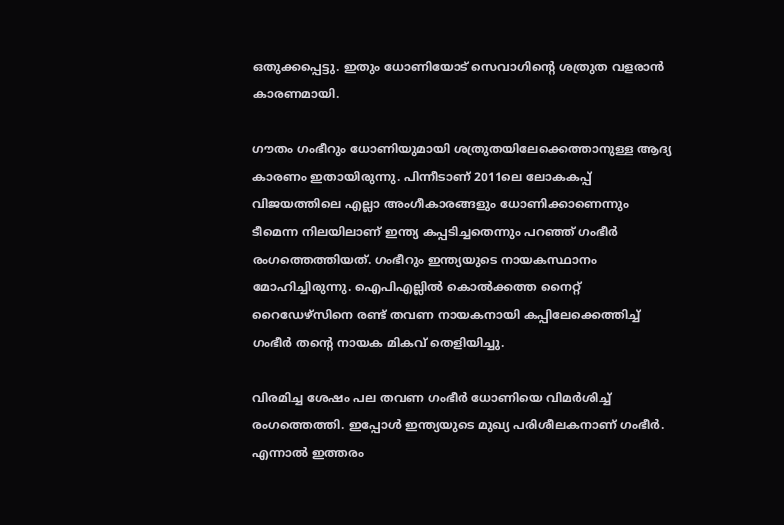ഒതുക്കപ്പെട്ടു. ഇതും ധോണിയോട് സെവാഗിന്റെ ശത്രുത വളരാന്‍ കാരണമായി.

ഗൗതം ഗംഭീറും ധോണിയുമായി ശത്രുതയിലേക്കെത്താനുള്ള ആദ്യ കാരണം ഇതായിരുന്നു. പിന്നീടാണ് 2011ലെ ലോകകപ്പ് വിജയത്തിലെ എല്ലാ അംഗീകാരങ്ങളും ധോണിക്കാണെന്നും ടീമെന്ന നിലയിലാണ് ഇന്ത്യ കപ്പടിച്ചതെന്നും പറഞ്ഞ് ഗംഭീര്‍ രംഗത്തെത്തിയത്. ഗംഭീറും ഇന്ത്യയുടെ നായകസ്ഥാനം മോഹിച്ചിരുന്നു. ഐപിഎല്ലില്‍ കൊല്‍ക്കത്ത നൈറ്റ് റൈഡേഴ്‌സിനെ രണ്ട് തവണ നായകനായി കപ്പിലേക്കെത്തിച്ച് ഗംഭീര്‍ തന്റെ നായക മികവ് തെളിയിച്ചു.

വിരമിച്ച ശേഷം പല തവണ ഗംഭീര്‍ ധോണിയെ വിമര്‍ശിച്ച് രംഗത്തെത്തി. ഇപ്പോള്‍ ഇന്ത്യയുടെ മുഖ്യ പരിശീലകനാണ് ഗംഭീര്‍. എന്നാല്‍ ഇത്തരം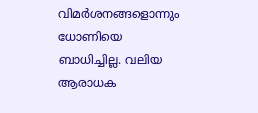വിമര്‍ശനങ്ങളൊന്നും ധോണിയെ ബാധിച്ചില്ല. വലിയ ആരാധക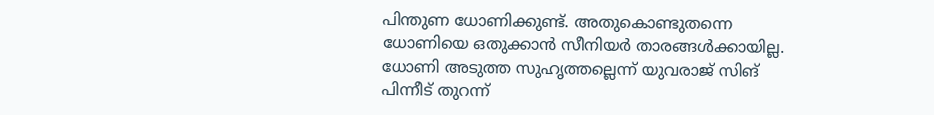പിന്തുണ ധോണിക്കുണ്ട്. അതുകൊണ്ടുതന്നെ ധോണിയെ ഒതുക്കാന്‍ സീനിയര്‍ താരങ്ങള്‍ക്കായില്ല. ധോണി അടുത്ത സുഹൃത്തല്ലെന്ന് യുവരാജ് സിങ് പിന്നീട് തുറന്ന്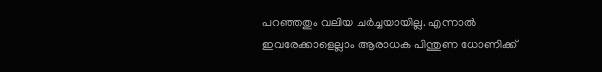പറഞ്ഞതും വലിയ ചര്‍ച്ചയായില്ല. എന്നാല്‍ ഇവരേക്കാളെല്ലാം ആരാധക പിന്തുണ ധോണിക്ക്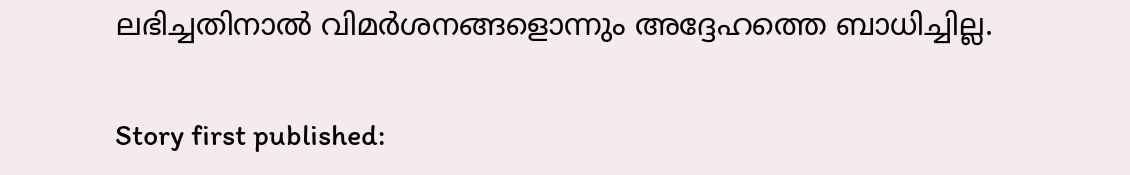ലഭിച്ചതിനാല്‍ വിമര്‍ശനങ്ങളൊന്നും അദ്ദേഹത്തെ ബാധിച്ചില്ല.

Story first published: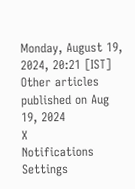Monday, August 19, 2024, 20:21 [IST]
Other articles published on Aug 19, 2024
X
Notifications
Settings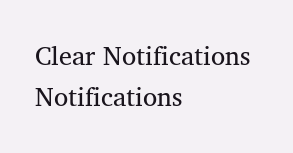Clear Notifications
Notifications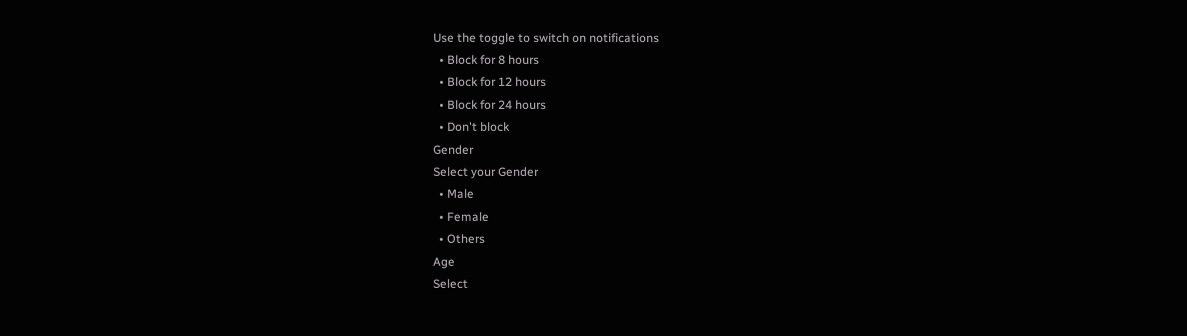Use the toggle to switch on notifications
  • Block for 8 hours
  • Block for 12 hours
  • Block for 24 hours
  • Don't block
Gender
Select your Gender
  • Male
  • Female
  • Others
Age
Select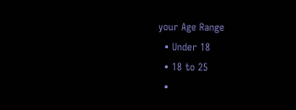your Age Range
  • Under 18
  • 18 to 25
  •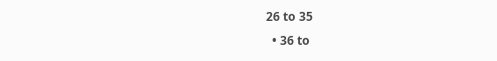26 to 35
  • 36 to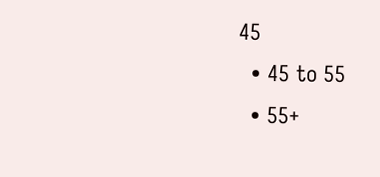45
  • 45 to 55
  • 55+